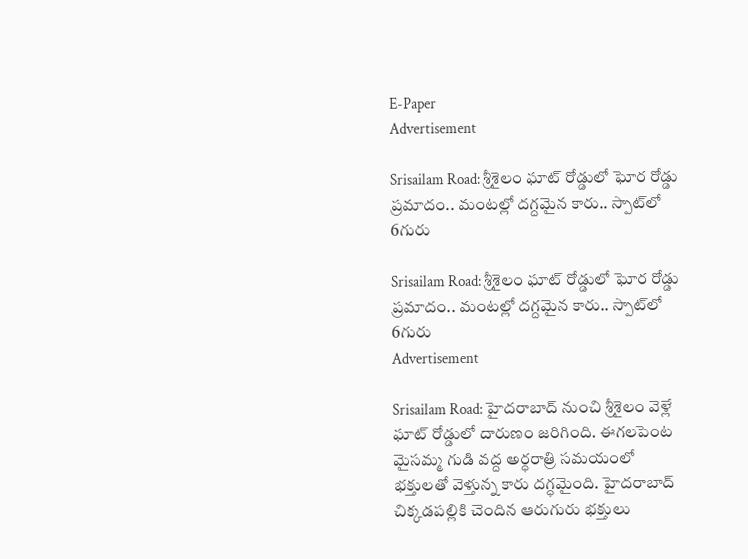E-Paper
Advertisement

Srisailam Road: శ్రీశైలం ఘాట్ రోడ్డులో ఘోర రోడ్డు ప్రమాదం.. మంటల్లో దగ్దమైన కారు.. స్పాట్‌లో 6గురు

Srisailam Road: శ్రీశైలం ఘాట్ రోడ్డులో ఘోర రోడ్డు ప్రమాదం.. మంటల్లో దగ్దమైన కారు.. స్పాట్‌లో 6గురు
Advertisement

Srisailam Road: హైదరాబాద్ నుంచి శ్రీశైలం వెళ్లే ఘాట్ రోడ్డులో దారుణం జరిగింది. ఈగలపెంట మైసమ్మ గుడి వద్ద అర్ధరాత్రి సమయంలో భక్తులతో వెళ్తున్న కారు దగ్ధమైంది. హైదరాబాద్ చిక్కడపల్లికి చెందిన ఆరుగురు భక్తులు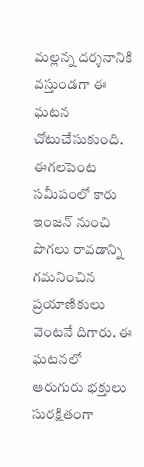మల్లన్న దర్శనానికి వస్తుండగా ఈ ఘటన చోటుచేసుకుంది. ఈగలపెంట సమీపంలో కారు ఇంజన్ నుంచి పొగలు రావడాన్ని గమనించిన ప్రయాణికులు వెంటనే దిగారు. ఈ ఘటనలో ఆరుగురు భక్తులు సురక్షితంగా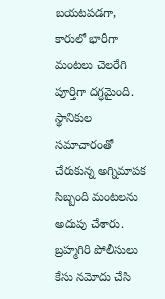బయటపడగా, కారులో భారీగా మంటలు చెలరేగి పూర్తిగా దగ్ధమైంది. స్థానికుల సమాచారంతో చేరుకున్న అగ్నిమాపక సిబ్బంది మంటలను అదుపు చేశారు. బ్రహ్మగిరి పోలీసులు కేసు నమోదు చేసి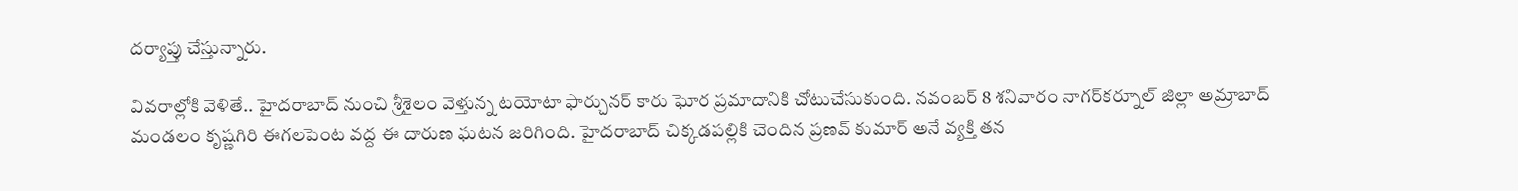దర్యాప్తు చేస్తున్నారు.

వివరాల్లోకి వెళితే.. హైదరాబాద్ నుంచి శ్రీశైలం వెళ్తున్న టయోటా ఫార్చునర్ కారు ఘోర ప్రమాదానికి చోటుచేసుకుంది. నవంబర్ 8 శనివారం నాగర్‌కర్నూల్ జిల్లా అమ్రాబాద్ మండలం కృష్ణగిరి ఈగలపెంట వద్ద ఈ దారుణ ఘటన జరిగింది. హైదరాబాద్ చిక్కడపల్లికి చెందిన ప్రణవ్ కుమార్ అనే వ్యక్తి తన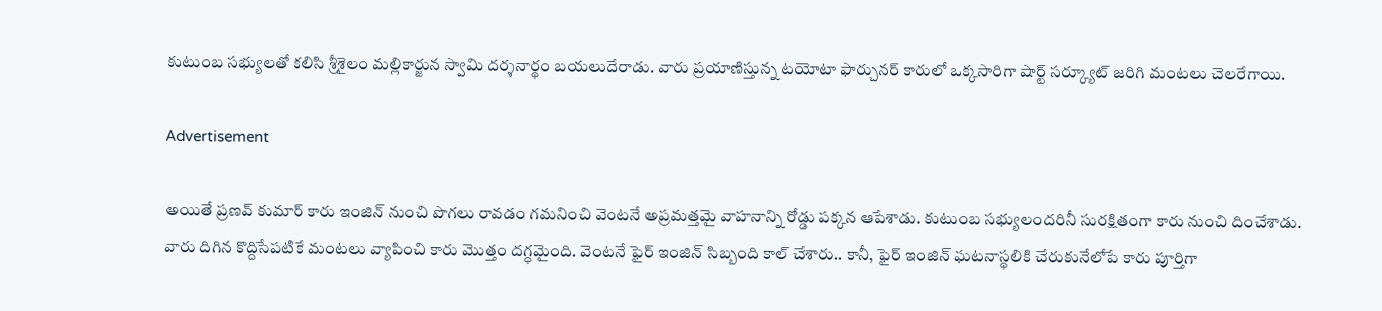కుటుంబ సభ్యులతో కలిసి శ్రీశైలం మల్లికార్జున స్వామి దర్శనార్థం బయలుదేరాడు. వారు ప్రయాణిస్తున్న టయోటా ఫార్చునర్ కారులో ఒక్కసారిగా షార్ట్ సర్క్యూట్ జరిగి మంటలు చెలరేగాయి.

Advertisement

అయితే ప్రణవ్ కుమార్ కారు ఇంజిన్ నుంచి పొగలు రావడం గమనించి వెంటనే అప్రమత్తమై వాహనాన్ని రోడ్డు పక్కన ఆపేశాడు. కుటుంబ సభ్యులందరినీ సురక్షితంగా కారు నుంచి దించేశాడు. వారు దిగిన కొద్దిసేపటికే మంటలు వ్యాపించి కారు మొత్తం దగ్ధమైంది. వెంటనే ఫైర్ ఇంజిన్ సిబ్బంది కాల్ చేశారు.. కానీ, ఫైర్ ఇంజిన్ ఘటనాస్థలికి చేరుకునేలోపే కారు పూర్తిగా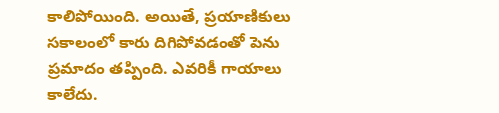కాలిపోయింది. అయితే, ప్రయాణికులు సకాలంలో కారు దిగిపోవడంతో పెను ప్రమాదం తప్పింది. ఎవరికీ గాయాలు కాలేదు.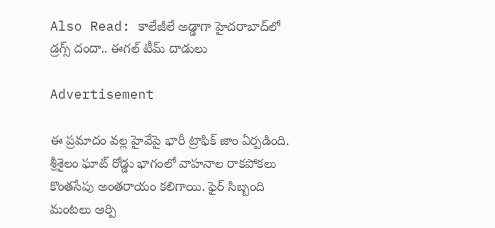Also Read: కాలేజీలే అడ్డాగా హైదరాబాద్‌లో డ్రగ్స్ దందా.. ఈగల్ టీమ్ దాడులు

Advertisement

ఈ ప్రమాదం వల్ల హైవేపై భారీ ట్రాఫిక్ జాం ఏర్పడింది. శ్రీశైలం ఘాట్ రోడ్డు భాగంలో వాహనాల రాకపోకలు కొంతసేపు అంతరాయం కలిగాయి. ఫైర్ సిబ్బంది మంటలు ఆర్పి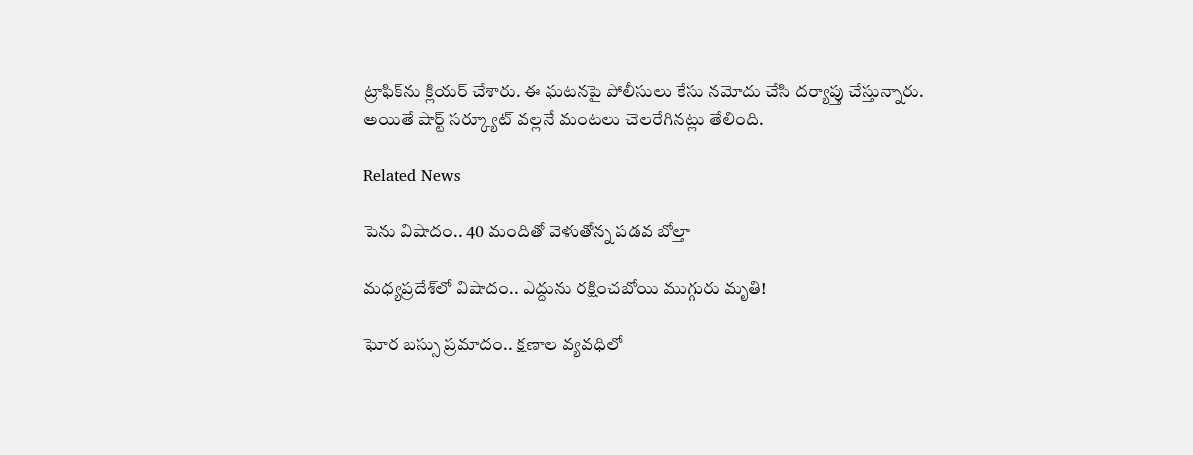ట్రాఫిక్‌ను క్లియర్ చేశారు. ఈ ఘటనపై పోలీసులు కేసు నమోదు చేసి దర్యాప్తు చేస్తున్నారు. అయితే షార్ట్ సర్క్యూట్ వల్లనే మంటలు చెలరేగినట్లు తేలింది.

Related News

పెను విషాదం.. 40 మందితో వెళుతోన్న ప‌డ‌వ బోల్తా

మధ్యప్రదేశ్‌లో విషాదం.. ఎద్దును రక్షించబోయి ముగ్గురు మృతి!

ఘోర బస్సు ప్రమాదం.. క్షణాల వ్యవధిలో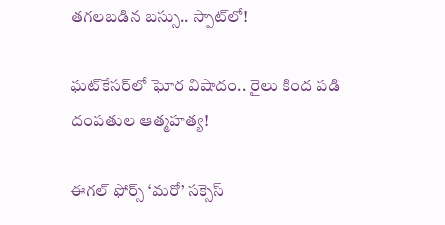తగలబడిన బస్సు.. స్పాట్‌లో!

ఘట్‌కేసర్‌లో ఘోర విషాదం.. రైలు కింద పడి దంపతుల ఆత్మహత్య!

ఈగల్ ఫోర్స్ ‘మరో’ సక్సెస్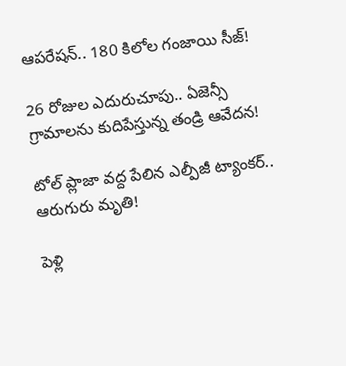ఆపరేషన్.. 180 కిలోల గంజాయి సీజ్!

26 రోజుల ఎదురుచూపు.. ఏజెన్సీ గ్రామాలను కుదిపేస్తున్న తండ్రి ఆవేదన!

టోల్ ప్లాజా వద్ద పేలిన ఎల్పీజీ ట్యాంకర్.. ఆరుగురు మృతి!

పెళ్లి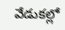వేడుకల్లో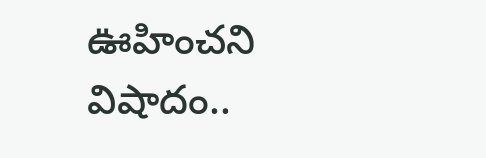ఊహించని విషాదం..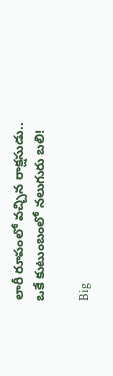లారీ రూపంలో వచ్చిన రాక్షసుడు.. ఒకే కుటుంబంలో నలుగురు బలి!

Big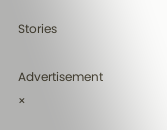Stories

Advertisement
×